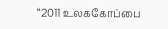“2011 உலககோப்பை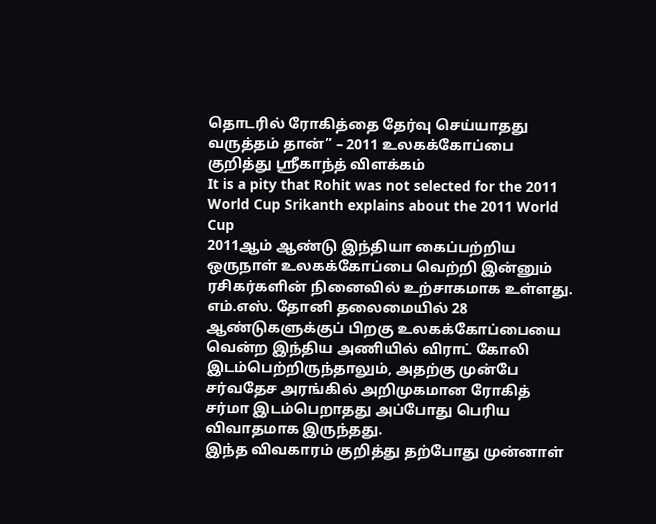தொடரில் ரோகித்தை தேர்வு செய்யாதது வருத்தம் தான்” – 2011 உலகக்கோப்பை குறித்து ஸ்ரீகாந்த் விளக்கம்
It is a pity that Rohit was not selected for the 2011 World Cup Srikanth explains about the 2011 World Cup
2011ஆம் ஆண்டு இந்தியா கைப்பற்றிய ஒருநாள் உலகக்கோப்பை வெற்றி இன்னும் ரசிகர்களின் நினைவில் உற்சாகமாக உள்ளது. எம்.எஸ். தோனி தலைமையில் 28 ஆண்டுகளுக்குப் பிறகு உலகக்கோப்பையை வென்ற இந்திய அணியில் விராட் கோலி இடம்பெற்றிருந்தாலும், அதற்கு முன்பே சர்வதேச அரங்கில் அறிமுகமான ரோகித் சர்மா இடம்பெறாதது அப்போது பெரிய விவாதமாக இருந்தது.
இந்த விவகாரம் குறித்து தற்போது முன்னாள்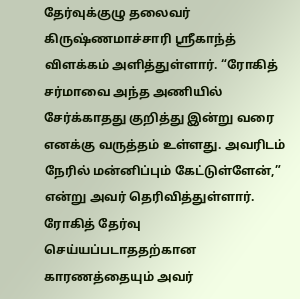தேர்வுக்குழு தலைவர் கிருஷ்ணமாச்சாரி ஸ்ரீகாந்த் விளக்கம் அளித்துள்ளார். “ரோகித் சர்மாவை அந்த அணியில் சேர்க்காதது குறித்து இன்று வரை எனக்கு வருத்தம் உள்ளது. அவரிடம் நேரில் மன்னிப்பும் கேட்டுள்ளேன்,” என்று அவர் தெரிவித்துள்ளார்.
ரோகித் தேர்வு செய்யப்படாததற்கான காரணத்தையும் அவர்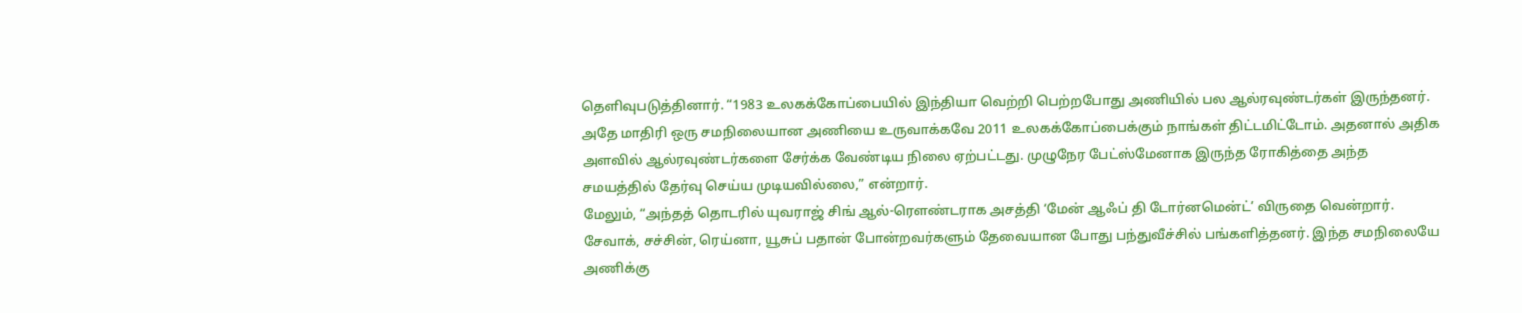தெளிவுபடுத்தினார். “1983 உலகக்கோப்பையில் இந்தியா வெற்றி பெற்றபோது அணியில் பல ஆல்ரவுண்டர்கள் இருந்தனர். அதே மாதிரி ஒரு சமநிலையான அணியை உருவாக்கவே 2011 உலகக்கோப்பைக்கும் நாங்கள் திட்டமிட்டோம். அதனால் அதிக அளவில் ஆல்ரவுண்டர்களை சேர்க்க வேண்டிய நிலை ஏற்பட்டது. முழுநேர பேட்ஸ்மேனாக இருந்த ரோகித்தை அந்த சமயத்தில் தேர்வு செய்ய முடியவில்லை,” என்றார்.
மேலும், “அந்தத் தொடரில் யுவராஜ் சிங் ஆல்-ரௌண்டராக அசத்தி ‘மேன் ஆஃப் தி டோர்னமென்ட்’ விருதை வென்றார். சேவாக், சச்சின், ரெய்னா, யூசுப் பதான் போன்றவர்களும் தேவையான போது பந்துவீச்சில் பங்களித்தனர். இந்த சமநிலையே அணிக்கு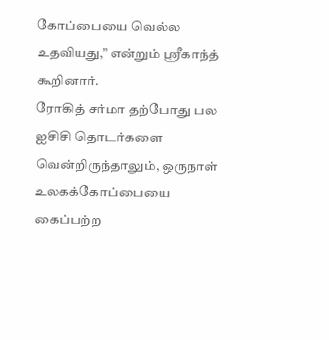கோப்பையை வெல்ல உதவியது,” என்றும் ஸ்ரீகாந்த் கூறினார்.
ரோகித் சர்மா தற்போது பல ஐசிசி தொடர்களை வென்றிருந்தாலும், ஒருநாள் உலகக்கோப்பையை கைப்பற்ற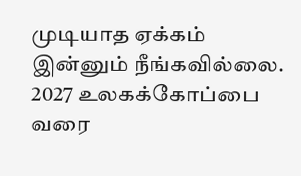முடியாத ஏக்கம் இன்னும் நீங்கவில்லை. 2027 உலகக்கோப்பை வரை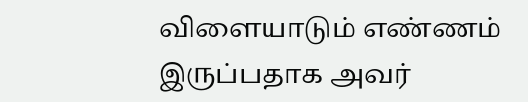விளையாடும் எண்ணம் இருப்பதாக அவர்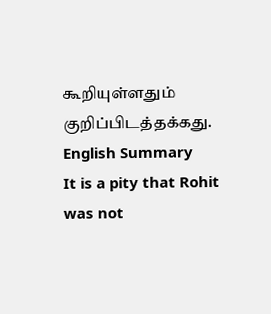கூறியுள்ளதும் குறிப்பிடத்தக்கது.
English Summary
It is a pity that Rohit was not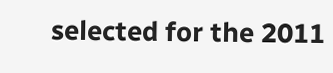selected for the 2011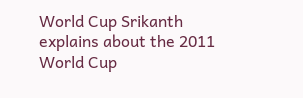World Cup Srikanth explains about the 2011 World Cup